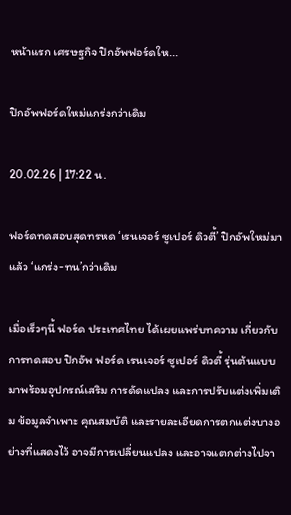หน้าแรก เศรษฐกิจ ปิกอัพฟอร์ดให...

ปิกอัพฟอร์ดใหม่แกร่งกว่าเดิม

20.02.26 | 17:22 น.

ฟอร์ดทดสอบสุดทรหด ‘เรนเจอร์ ซูเปอร์ ดิวตี้’ ปิกอัพใหม่มาแล้ว ‘แกร่ง-ทน’กว่าเดิม

เมื่อเร็วๆนี้ ฟอร์ด ประเทศไทย ได้เผยแพร่บทความ เกี่ยวกับการทดสอบ ปิกอัพ ฟอร์ด เรนเจอร์ ซูเปอร์ ดิวตี้ รุ่นต้นแบบ มาพร้อมอุปกรณ์เสริม การดัดแปลง และการปรับแต่งเพิ่มเติม ข้อมูลจำเพาะ คุณสมบัติ และรายละเอียดการตกแต่งบางอย่างที่แสดงไว้ อาจมีการเปลี่ยนแปลง และอาจแตกต่างไปจา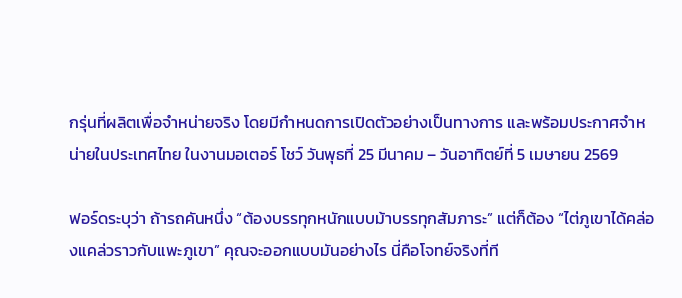กรุ่นที่ผลิตเพื่อจำหน่ายจริง โดยมีกำหนดการเปิดตัวอย่างเป็นทางการ และพร้อมประกาศจำหน่ายในประเทศไทย ในงานมอเตอร์ โชว์ วันพุธที่ 25 มีนาคม – วันอาทิตย์ที่ 5 เมษายน 2569

ฟอร์ดระบุว่า ถ้ารถคันหนึ่ง “ต้องบรรทุกหนักแบบม้าบรรทุกสัมภาระ” แต่ก็ต้อง “ไต่ภูเขาได้คล่องแคล่วราวกับแพะภูเขา” คุณจะออกแบบมันอย่างไร นี่คือโจทย์จริงที่ที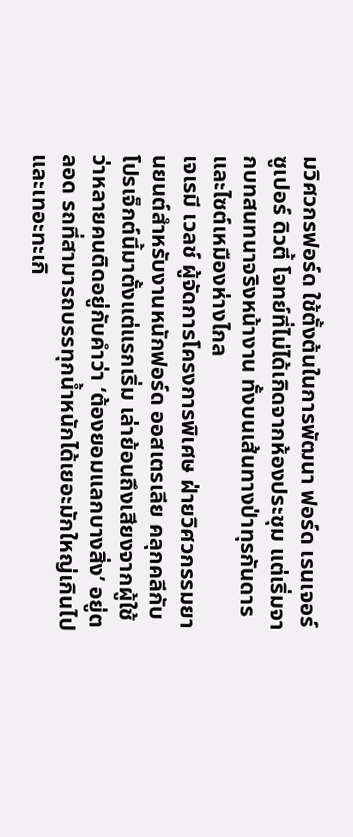มวิศวกรฟอร์ด ใช้ตั้งต้นในการพัฒนา ฟอร์ด เรนเจอร์ ซูเปอร์ ดิวตี้ โจทย์ที่ไม่ได้เกิดจากห้องประชุม แต่เริ่มจากบทสนทนาจริงหน้างาน ทั้งบนเส้นทางป่าทุรกันดารและไซต์เหมืองห่างไกล
เจเรมี เวลช์ ผู้จัดการโครงการพิเศษ ฝ่ายวิศวกรรมยานยนต์สำหรับงานหนักฟอร์ด ออสเตรเลีย คลุกคลีกับโปรเจ็กต์นี้มาตั้งแต่แรกเริ่ม เล่าย้อนถึงเสียงจากผู้ใช้ว่าหลายคนติดอยู่กับคำว่า ‘ต้องยอมแลกบางสิ่ง’ อยู่ตลอด รถที่สามารถบรรทุกน้ำหนักได้เยอะมักใหญ่เกินไปและเทอะทะเกิ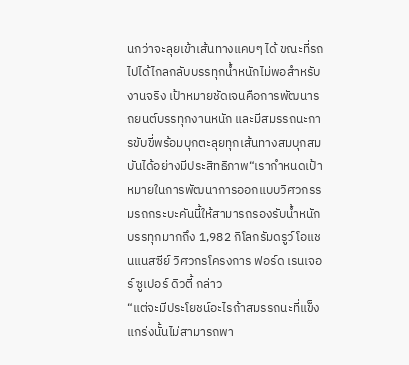นกว่าจะลุยเข้าเส้นทางแคบๆ ได้ ขณะที่รถไปได้ไกลกลับบรรทุกน้ำหนักไม่พอสำหรับงานจริง เป้าหมายชัดเจนคือการพัฒนารถยนต์บรรทุกงานหนัก และมีสมรรถนะการขับขี่พร้อมบุกตะลุยทุกเส้นทางสมบุกสมบันได้อย่างมีประสิทธิภาพ“เรากำหนดเป้าหมายในการพัฒนาการออกแบบวิศวกรรมรถกระบะคันนี้ให้สามารถรองรับน้ำหนักบรรทุกมากถึง 1,982 กิโลกรัมดรูว์ โอแชนแนสซีย์ วิศวกรโครงการ ฟอร์ด เรนเจอร์ ซูเปอร์ ดิวตี้ กล่าว
“แต่จะมีประโยชน์อะไรถ้าสมรรถนะที่แข็งแกร่งนั้นไม่สามารถพา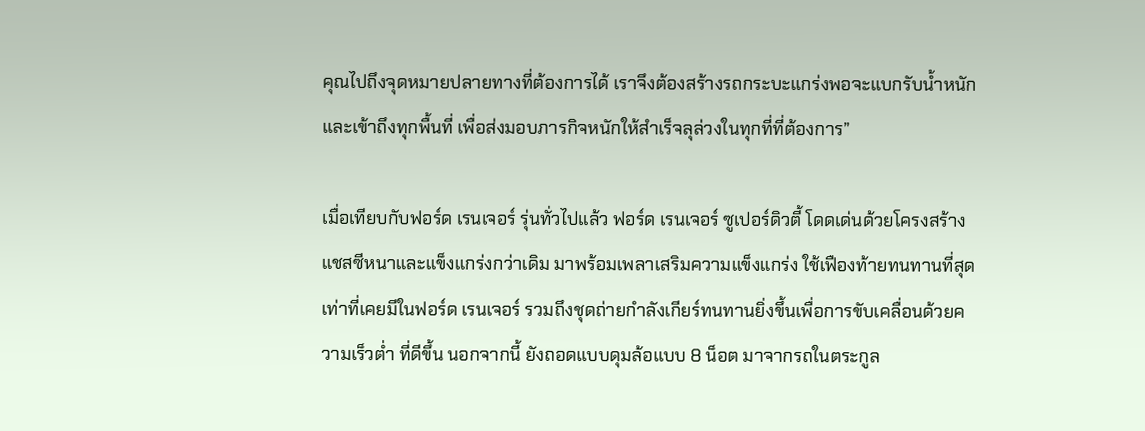คุณไปถึงจุดหมายปลายทางที่ต้องการได้ เราจึงต้องสร้างรถกระบะแกร่งพอจะแบกรับน้ำหนักและเข้าถึงทุกพื้นที่ เพื่อส่งมอบภารกิจหนักให้สำเร็จลุล่วงในทุกที่ที่ต้องการ”

เมื่อเทียบกับฟอร์ด เรนเจอร์ รุ่นทั่วไปแล้ว ฟอร์ด เรนเจอร์ ซูเปอร์ดิวตี้ โดดเด่นด้วยโครงสร้างแชสซีหนาและแข็งแกร่งกว่าเดิม มาพร้อมเพลาเสริมความแข็งแกร่ง ใช้เฟืองท้ายทนทานที่สุดเท่าที่เคยมีในฟอร์ด เรนเจอร์ รวมถึงชุดถ่ายกำลังเกียร์ทนทานยิ่งขึ้นเพื่อการขับเคลื่อนด้วยความเร็วต่ำ ที่ดีขึ้น นอกจากนี้ ยังถอดแบบดุมล้อแบบ 8 น็อต มาจากรถในตระกูล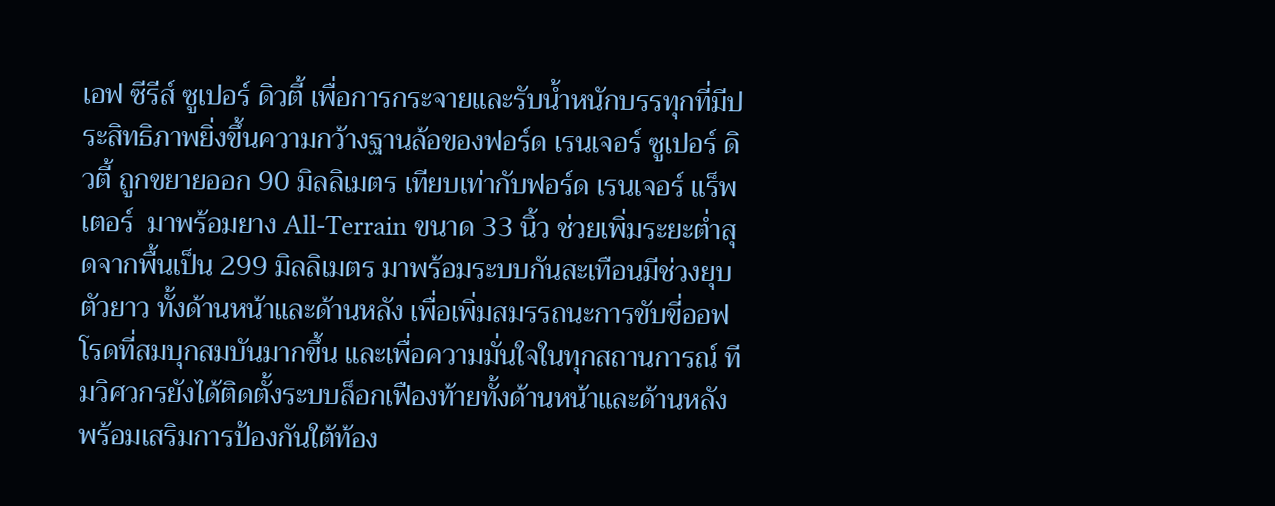เอฟ ซีรีส์ ซูเปอร์ ดิวตี้ เพื่อการกระจายและรับน้ำหนักบรรทุกที่มีประสิทธิภาพยิ่งขึ้นความกว้างฐานล้อของฟอร์ด เรนเจอร์ ซูเปอร์ ดิวตี้ ถูกขยายออก 90 มิลลิเมตร เทียบเท่ากับฟอร์ด เรนเจอร์ แร็พเตอร์  มาพร้อมยาง All-Terrain ขนาด 33 นิ้ว ช่วยเพิ่มระยะต่ำสุดจากพื้นเป็น 299 มิลลิเมตร มาพร้อมระบบกันสะเทือนมีช่วงยุบตัวยาว ทั้งด้านหน้าและด้านหลัง เพื่อเพิ่มสมรรถนะการขับขี่ออฟโรดที่สมบุกสมบันมากขึ้น และเพื่อความมั่นใจในทุกสถานการณ์ ทีมวิศวกรยังได้ติดตั้งระบบล็อกเฟืองท้ายทั้งด้านหน้าและด้านหลัง พร้อมเสริมการป้องกันใต้ท้อง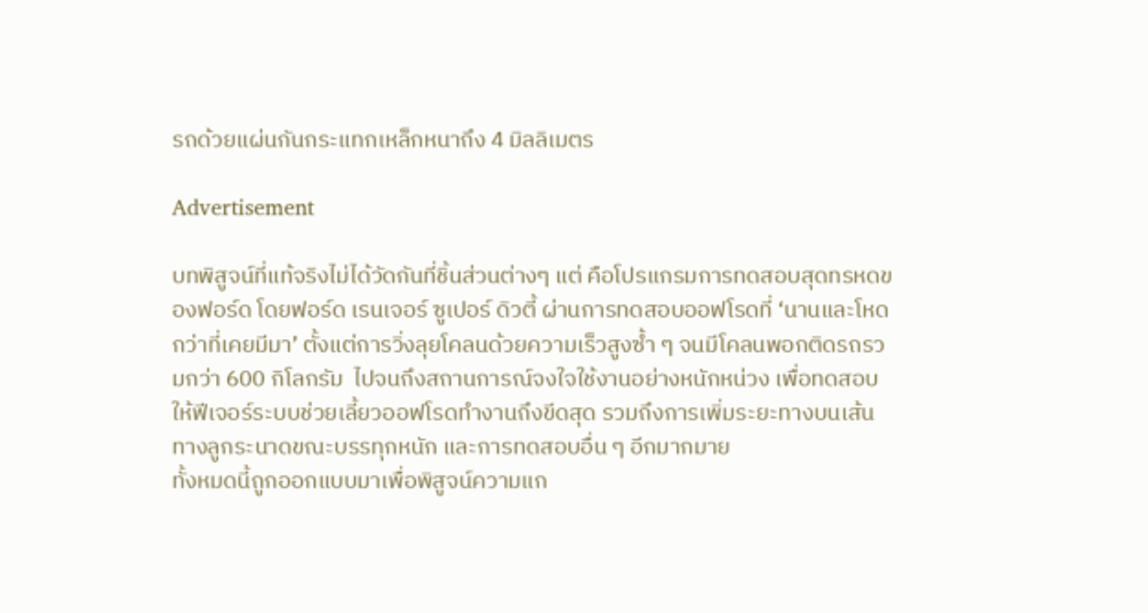รถด้วยแผ่นกันกระแทกเหล็กหนาถึง 4 มิลลิเมตร

Advertisement

บทพิสูจน์ที่แท้จริงไม่ได้วัดกันที่ชิ้นส่วนต่างๆ แต่ คือโปรแกรมการทดสอบสุดทรหดของฟอร์ด โดยฟอร์ด เรนเจอร์ ซูเปอร์ ดิวตี้ ผ่านการทดสอบออฟโรดที่ ‘นานและโหดกว่าที่เคยมีมา’ ตั้งแต่การวิ่งลุยโคลนด้วยความเร็วสูงซ้ำ ๆ จนมีโคลนพอกติดรถรวมกว่า 600 กิโลกรัม  ไปจนถึงสถานการณ์จงใจใช้งานอย่างหนักหน่วง เพื่อทดสอบให้ฟีเจอร์ระบบช่วยเลี้ยวออฟโรดทำงานถึงขีดสุด รวมถึงการเพิ่มระยะทางบนเส้นทางลูกระนาดขณะบรรทุกหนัก และการทดสอบอื่น ๆ อีกมากมาย
ทั้งหมดนี้ถูกออกแบบมาเพื่อพิสูจน์ความแก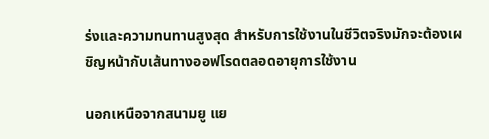ร่งและความทนทานสูงสุด สำหรับการใช้งานในชีวิตจริงมักจะต้องเผชิญหน้ากับเส้นทางออฟโรดตลอดอายุการใช้งาน

นอกเหนือจากสนามยู แย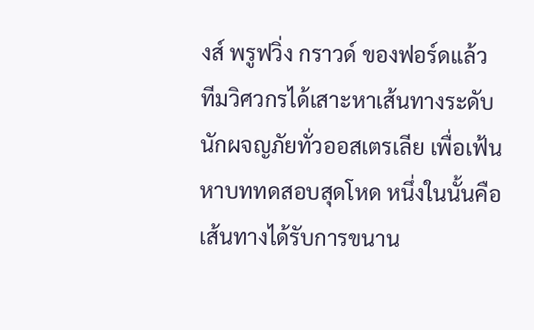งส์ พรูฟวิ่ง กราวด์ ของฟอร์ดแล้ว ทีมวิศวกรได้เสาะหาเส้นทางระดับนักผจญภัยทั่วออสเตรเลีย เพื่อเฟ้นหาบททดสอบสุดโหด หนึ่งในนั้นคือเส้นทางได้รับการขนาน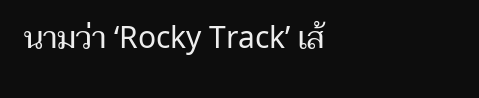นามว่า ‘Rocky Track’ เส้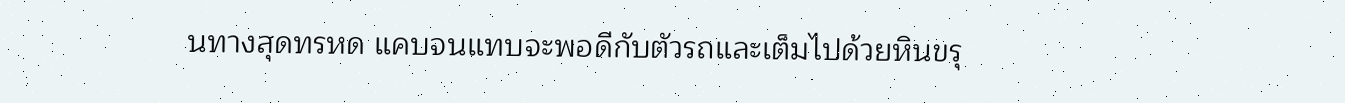นทางสุดทรหด แคบจนแทบจะพอดีกับตัวรถและเต็มไปด้วยหินขรุ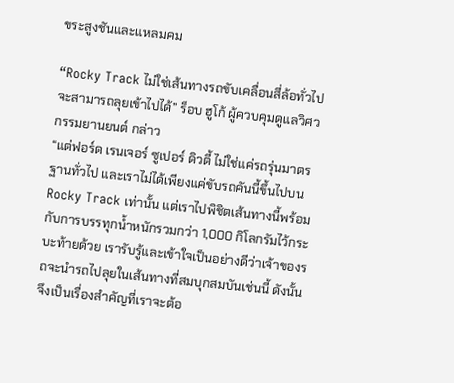ขระสูงชันและแหลมคม

“Rocky Track ไม่ใช่เส้นทางรถขับเคลื่อนสี่ล้อทั่วไปจะสามารถลุยเข้าไปได้” ร็อบ ฮูโก้ ผู้ควบคุมดูแลวิศวกรรมยานยนต์ กล่าว
“แต่ฟอร์ด เรนเจอร์ ซูเปอร์ ดิวตี้ ไม่ใช่แค่รถรุ่นมาตรฐานทั่วไป และเราไม่ได้เพียงแค่ขับรถคันนี้ขึ้นไปบน Rocky Track เท่านั้น แต่เราไปพิชิตเส้นทางนี้พร้อมกับการบรรทุกน้ำหนักรวมกว่า 1,000 กิโลกรัมไว้กระบะท้ายด้วย เรารับรู้และเข้าใจเป็นอย่างดีว่าเจ้าของรถจะนำรถไปลุยในเส้นทางที่สมบุกสมบันเช่นนี้ ดังนั้นจึงเป็นเรื่องสำคัญที่เราจะต้อ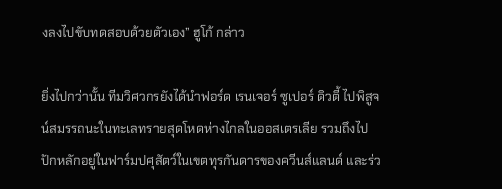งลงไปขับทดสอบด้วยตัวเอง” ฮูโก้ กล่าว

ยิ่งไปกว่านั้น ทีมวิศวกรยังได้นำฟอร์ด เรนเจอร์ ซูเปอร์ ดิวตี้ ไปพิสูจน์สมรรถนะในทะเลทรายสุดโหดห่างไกลในออสเตรเลีย รวมถึงไปปักหลักอยู่ในฟาร์มปศุสัตว์ในเขตทุรกันดารของควีนส์แลนด์ และร่ว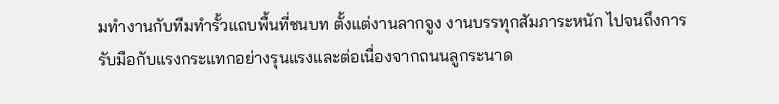มทำงานกับทีมทำรั้วแถบพื้นที่ชนบท ตั้งแต่งานลากจูง งานบรรทุกสัมภาระหนัก ไปจนถึงการรับมือกับแรงกระแทกอย่างรุนแรงและต่อเนื่องจากถนนลูกระนาด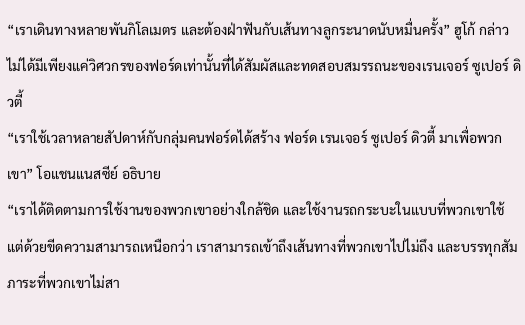“เราเดินทางหลายพันกิโลเมตร และต้องฝ่าฟันกับเส้นทางลูกระนาดนับหมื่นครั้ง” ฮูโก้ กล่าว
ไม่ได้มีเพียงแค่วิศวกรของฟอร์ดเท่านั้นที่ได้สัมผัสและทดสอบสมรรถนะของเรนเจอร์ ซูเปอร์ ดิวตี้
“เราใช้เวลาหลายสัปดาห์กับกลุ่มคนฟอร์ดได้สร้าง ฟอร์ด เรนเจอร์ ซูเปอร์ ดิวตี้ มาเพื่อพวกเขา” โอแชนแนสซีย์ อธิบาย
“เราได้ติดตามการใช้งานของพวกเขาอย่างใกล้ชิด และใช้งานรถกระบะในแบบที่พวกเขาใช้ แต่ด้วยขีดความสามารถเหนือกว่า เราสามารถเข้าถึงเส้นทางที่พวกเขาไปไม่ถึง และบรรทุกสัมภาระที่พวกเขาไม่สา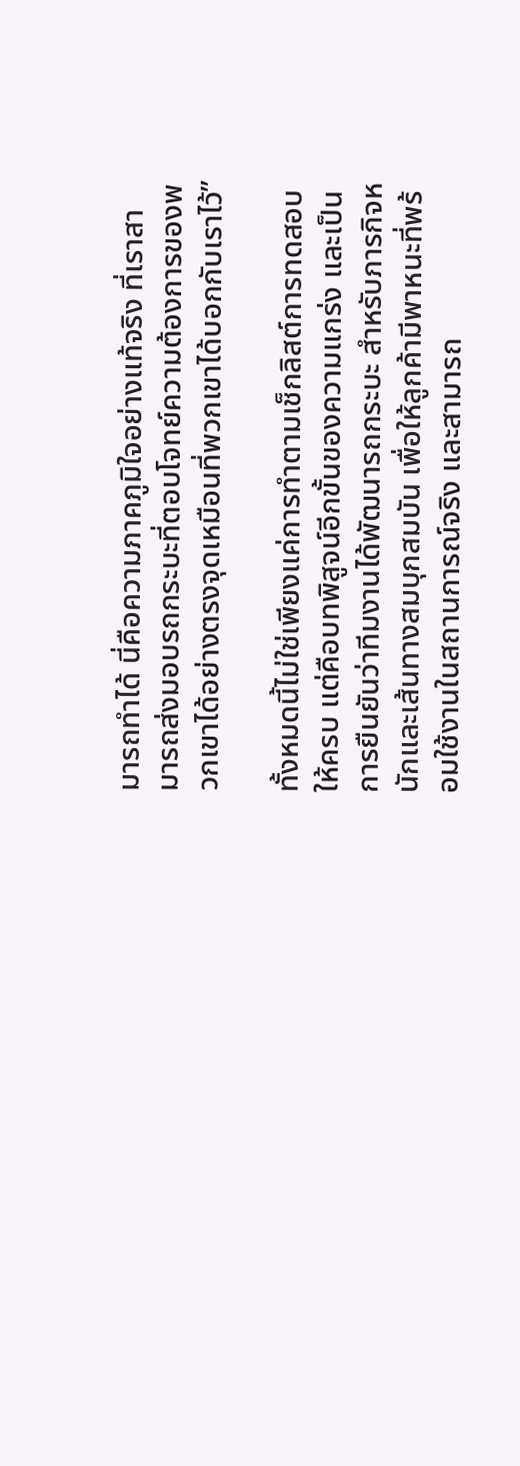มารถทำได้ นี่คือความภาคภูมิใจอย่างแท้จริง ที่เราสามารถส่งมอบรถกระบะที่ตอบโจทย์ความต้องการของพวกเขาได้อย่างตรงจุดเหมือนที่พวกเขาได้บอกกับเราไว้”

ทั้งหมดนี้ไม่ใช่เพียงแค่การทำตามเช็กลิสต์การทดสอบให้ครบ แต่คือบทพิสูจน์อีกขั้นของความแกร่ง และเป็นการยืนยันว่าทีมงานได้พัฒนารถกระบะ สำหรับภารกิจหนักและเส้นทางสมบุกสมบัน เพื่อให้ลูกค้ามีพาหนะที่พร้อมใช้งานในสถานการณ์จริง และสามารถ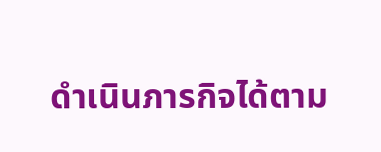ดำเนินภารกิจได้ตาม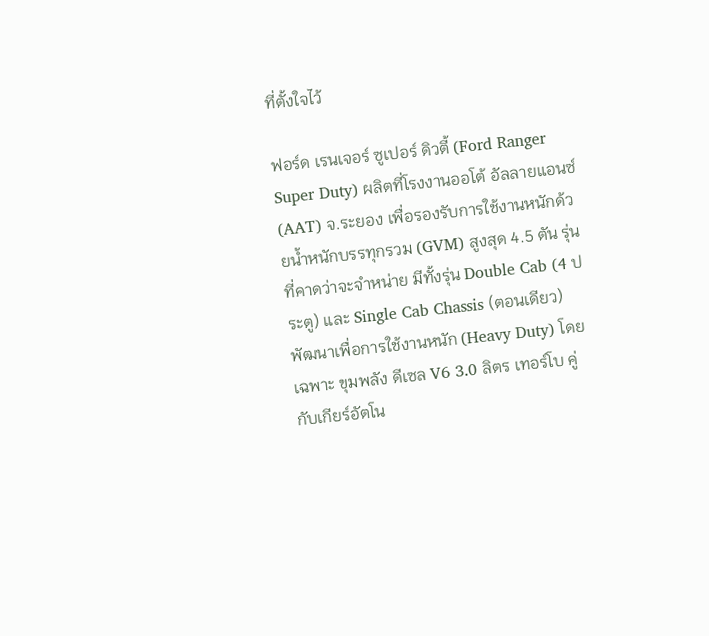ที่ตั้งใจไว้

ฟอร์ด เรนเจอร์ ซูเปอร์ ดิวตี้ (Ford Ranger Super Duty) ผลิตที่โรงงานออโต้ อัลลายแอนซ์ (AAT) จ.ระยอง เพื่อรองรับการใช้งานหนักด้วยน้ำหนักบรรทุกรวม (GVM) สูงสุด 4.5 ตัน รุ่นที่คาดว่าจะจำหน่าย มีทั้งรุ่น Double Cab (4 ประตู) และ Single Cab Chassis (ตอนเดียว)พัฒนาเพื่อการใช้งานหนัก (Heavy Duty) โดยเฉพาะ ขุมพลัง ดีเซล V6 3.0 ลิตร เทอร์โบ คู่กับเกียร์อัตโน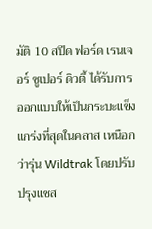มัติ 10 สปีด ฟอร์ด เรนเจอร์ ซูเปอร์ ดิวตี้ ได้รับการออกแบบให้เป็นกระบะแข็งแกร่งที่สุดในคลาส เหนือกว่ารุ่น Wildtrak โดยปรับปรุงแชส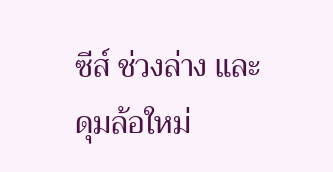ซีส์ ช่วงล่าง และดุมล้อใหม่